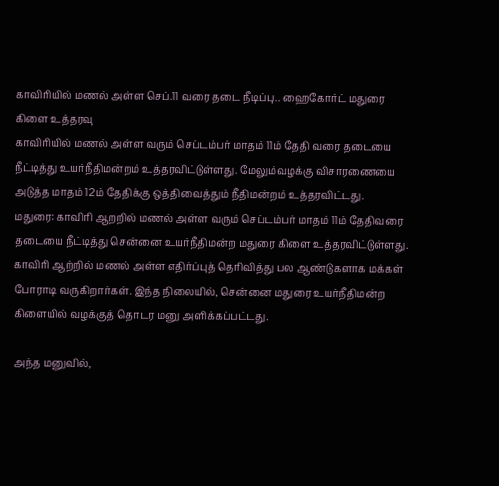காவிரியில் மணல் அள்ள செப்.11 வரை தடை நீடிப்பு.. ஹைகோர்ட் மதுரை கிளை உத்தரவு
காவிரியில் மணல் அள்ள வரும் செப்டம்பர் மாதம் 11ம் தேதி வரை தடையை நீட்டித்து உயர்நீதிமன்றம் உத்தரவிட்டுள்ளது. மேலும்வழக்கு விசாரணையை அடுத்த மாதம் 12ம் தேதிக்கு ஒத்திவைத்தும் நீதிமன்றம் உத்தரவிட்டது.
மதுரை: காவிரி ஆறறில் மணல் அள்ள வரும் செப்டம்பர் மாதம் 11ம் தேதிவரை தடையை நீட்டித்து சென்னை உயர்நீதிமன்ற மதுரை கிளை உத்தரவிட்டுள்ளது.
காவிரி ஆற்றில் மணல் அள்ள எதிர்ப்புத் தெரிவித்து பல ஆண்டுகளாக மக்கள் போராடி வருகிறார்கள். இந்த நிலையில், சென்னை மதுரை உயர்நீதிமன்ற கிளையில் வழக்குத் தொடர மனு அளிக்கப்பட்டது.

அந்த மனுவில்,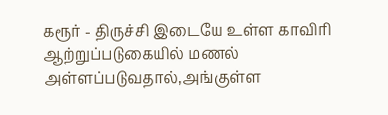கரூர் - திருச்சி இடையே உள்ள காவிரி ஆற்றுப்படுகையில் மணல் அள்ளப்படுவதால்,அங்குள்ள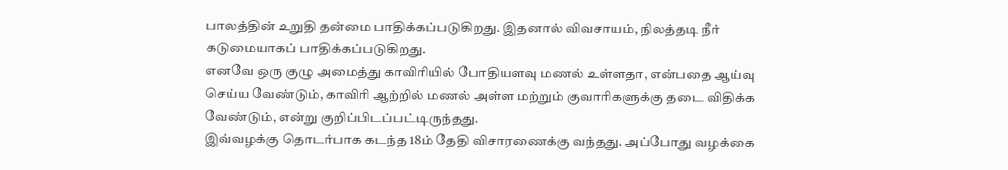பாலத்தின் உறுதி தன்மை பாதிக்கப்படுகிறது. இதனால் விவசாயம், நிலத்தடி நீர் கடுமையாகப் பாதிக்கப்படுகிறது.
எனவே ஒரு குழு அமைத்து காவிரியில் போதியளவு மணல் உள்ளதா, என்பதை ஆய்வு செய்ய வேண்டும், காவிரி ஆற்றில் மணல் அள்ள மற்றும் குவாரிகளுக்கு தடை விதிக்க வேண்டும், என்று குறிப்பிடப்பட்டிருந்தது.
இவ்வழக்கு தொடர்பாக கடந்த 18ம் தேதி விசாரணைக்கு வந்தது. அப்போது வழக்கை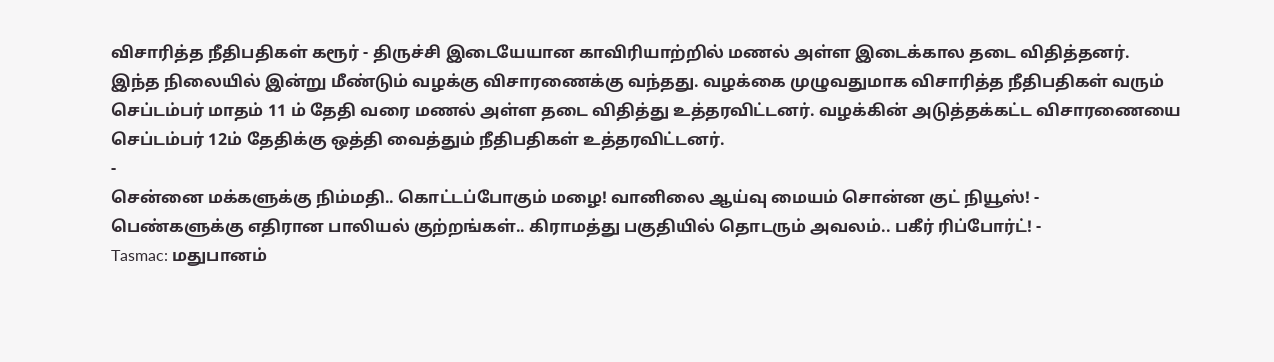விசாரித்த நீதிபதிகள் கரூர் - திருச்சி இடையேயான காவிரியாற்றில் மணல் அள்ள இடைக்கால தடை விதித்தனர்.
இந்த நிலையில் இன்று மீண்டும் வழக்கு விசாரணைக்கு வந்தது. வழக்கை முழுவதுமாக விசாரித்த நீதிபதிகள் வரும் செப்டம்பர் மாதம் 11 ம் தேதி வரை மணல் அள்ள தடை விதித்து உத்தரவிட்டனர். வழக்கின் அடுத்தக்கட்ட விசாரணையை செப்டம்பர் 12ம் தேதிக்கு ஒத்தி வைத்தும் நீதிபதிகள் உத்தரவிட்டனர்.
-
சென்னை மக்களுக்கு நிம்மதி.. கொட்டப்போகும் மழை! வானிலை ஆய்வு மையம் சொன்ன குட் நியூஸ்! -
பெண்களுக்கு எதிரான பாலியல் குற்றங்கள்.. கிராமத்து பகுதியில் தொடரும் அவலம்.. பகீர் ரிப்போர்ட்! -
Tasmac: மதுபானம்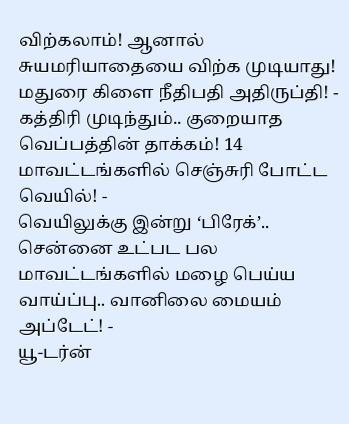விற்கலாம்! ஆனால் சுயமரியாதையை விற்க முடியாது! மதுரை கிளை நீதிபதி அதிருப்தி! -
கத்திரி முடிந்தும்.. குறையாத வெப்பத்தின் தாக்கம்! 14 மாவட்டங்களில் செஞ்சுரி போட்ட வெயில்! -
வெயிலுக்கு இன்று ‘பிரேக்’.. சென்னை உட்பட பல மாவட்டங்களில் மழை பெய்ய வாய்ப்பு.. வானிலை மையம் அப்டேட்! -
யூ-டர்ன்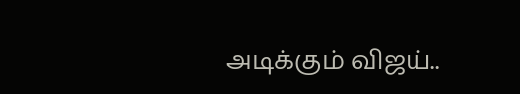அடிக்கும் விஜய்..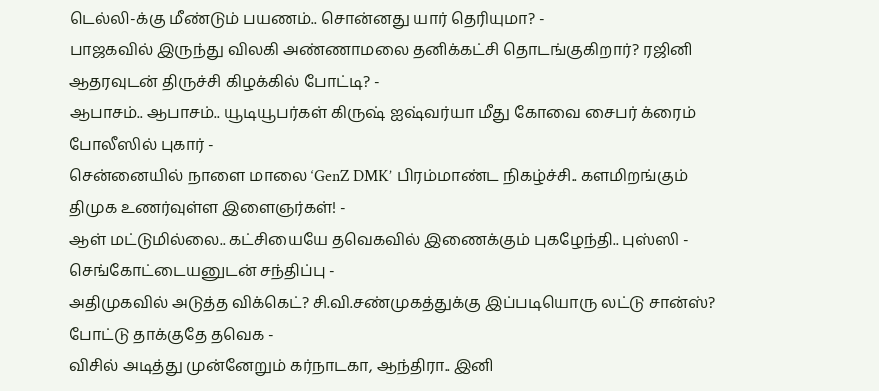டெல்லி-க்கு மீண்டும் பயணம்.. சொன்னது யார் தெரியுமா? -
பாஜகவில் இருந்து விலகி அண்ணாமலை தனிக்கட்சி தொடங்குகிறார்? ரஜினி ஆதரவுடன் திருச்சி கிழக்கில் போட்டி? -
ஆபாசம்.. ஆபாசம்.. யூடியூபர்கள் கிருஷ் ஐஷ்வர்யா மீது கோவை சைபர் க்ரைம் போலீஸில் புகார் -
சென்னையில் நாளை மாலை ‘GenZ DMK’ பிரம்மாண்ட நிகழ்ச்சி.. களமிறங்கும் திமுக உணர்வுள்ள இளைஞர்கள்! -
ஆள் மட்டுமில்லை.. கட்சியையே தவெகவில் இணைக்கும் புகழேந்தி.. புஸ்ஸி - செங்கோட்டையனுடன் சந்திப்பு -
அதிமுகவில் அடுத்த விக்கெட்? சி.வி.சண்முகத்துக்கு இப்படியொரு லட்டு சான்ஸ்? போட்டு தாக்குதே தவெக -
விசில் அடித்து முன்னேறும் கர்நாடகா, ஆந்திரா.. இனி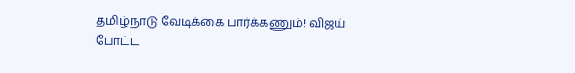தமிழ்நாடு வேடிக்கை பார்க்கணும்! விஜய் போட்ட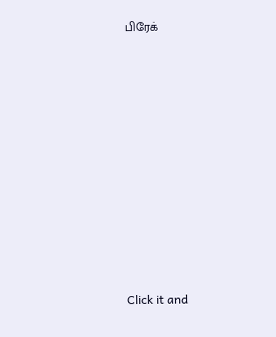பிரேக்












Click it and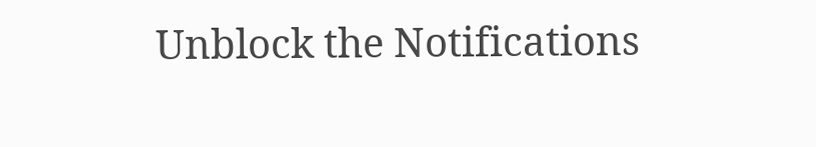Unblock the Notifications